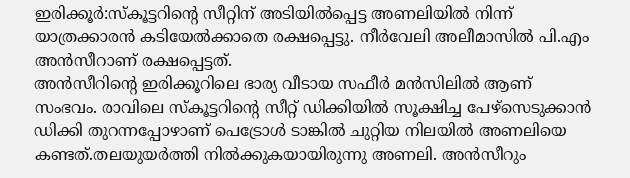ഇരിക്കൂർ:സ്കൂട്ടറിന്റെ സീറ്റിന് അടിയിൽപ്പെട്ട അണലിയിൽ നിന്ന് യാത്രക്കാരൻ കടിയേൽക്കാതെ രക്ഷപ്പെട്ടു. നീർവേലി അലീമാസിൽ പി.എം അൻസീറാണ് രക്ഷപ്പെട്ടത്.
അൻസീറിന്റെ ഇരിക്കൂറിലെ ഭാര്യ വീടായ സഫീർ മൻസിലിൽ ആണ് സംഭവം. രാവിലെ സ്കൂട്ടറിൻ്റെ സീറ്റ് ഡിക്കിയിൽ സൂക്ഷിച്ച പേഴ്സെടുക്കാൻ ഡിക്കി തുറന്നപ്പോഴാണ് പെട്രോൾ ടാങ്കിൽ ചുറ്റിയ നിലയിൽ അണലിയെ കണ്ടത്.തലയുയർത്തി നിൽക്കുകയായിരുന്നു അണലി. അൻസീറും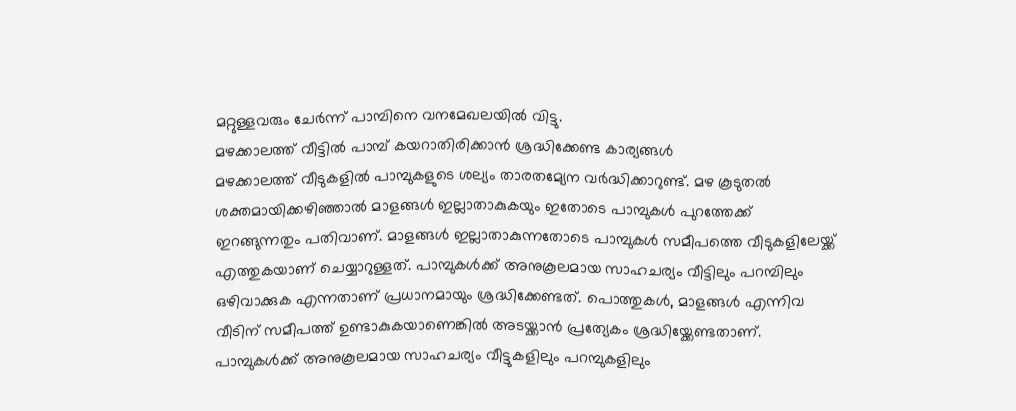മറ്റുള്ളവരും ചേർന്ന് പാമ്പിനെ വനമേഖലയിൽ വിട്ടു.
മഴക്കാലത്ത് വീട്ടിൽ പാമ്പ് കയറാതിരിക്കാൻ ശ്രദ്ധിക്കേണ്ട കാര്യങ്ങൾ
മഴക്കാലത്ത് വീടുകളിൽ പാമ്പുകളുടെ ശല്യം താരതമ്യേന വർദ്ധിക്കാറുണ്ട്. മഴ കൂടുതൽ ശക്തമായിക്കഴിഞ്ഞാൽ മാളങ്ങൾ ഇല്ലാതാകുകയും ഇതോടെ പാമ്പുകൾ പുറത്തേക്ക് ഇറങ്ങുന്നതും പതിവാണ്. മാളങ്ങൾ ഇല്ലാതാകുന്നതോടെ പാമ്പുകൾ സമീപത്തെ വീടുകളിലേയ്ക്ക് എത്തുകയാണ് ചെയ്യാറുള്ളത്. പാമ്പുകൾക്ക് അനുകൂലമായ സാഹചര്യം വീട്ടിലും പറമ്പിലും ഒഴിവാക്കുക എന്നതാണ് പ്രധാനമായും ശ്രദ്ധിക്കേണ്ടത്. പൊത്തുകൾ, മാളങ്ങൾ എന്നിവ വീടിന് സമീപത്ത് ഉണ്ടാകുകയാണെങ്കിൽ അടയ്ക്കാൻ പ്രത്യേകം ശ്രദ്ധിയ്ക്കേണ്ടതാണ്.
പാമ്പുകൾക്ക് അനുകൂലമായ സാഹചര്യം വീട്ടുകളിലും പറമ്പുകളിലും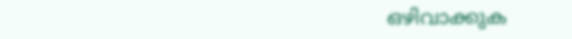ഒഴിവാക്കുക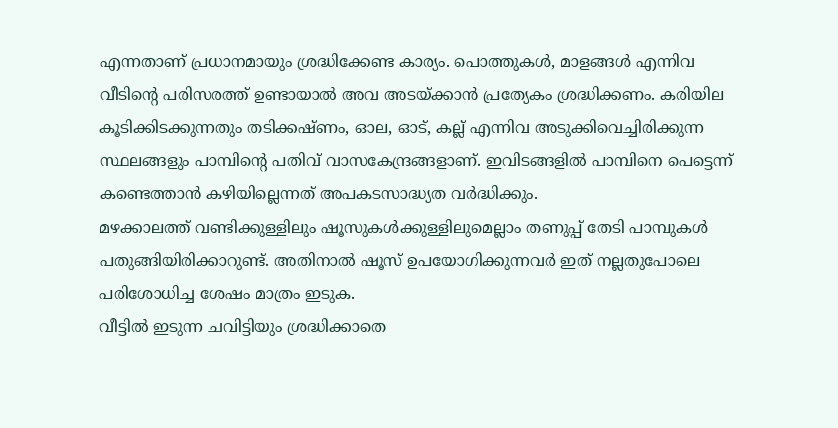എന്നതാണ് പ്രധാനമായും ശ്രദ്ധിക്കേണ്ട കാര്യം. പൊത്തുകൾ, മാളങ്ങൾ എന്നിവ വീടിന്റെ പരിസരത്ത് ഉണ്ടായാൽ അവ അടയ്ക്കാൻ പ്രത്യേകം ശ്രദ്ധിക്കണം. കരിയില കൂടിക്കിടക്കുന്നതും തടിക്കഷ്ണം, ഓല, ഓട്, കല്ല് എന്നിവ അടുക്കിവെച്ചിരിക്കുന്ന സ്ഥലങ്ങളും പാമ്പിന്റെ പതിവ് വാസകേന്ദ്രങ്ങളാണ്. ഇവിടങ്ങളിൽ പാമ്പിനെ പെട്ടെന്ന് കണ്ടെത്താൻ കഴിയില്ലെന്നത് അപകടസാദ്ധ്യത വർദ്ധിക്കും.
മഴക്കാലത്ത് വണ്ടിക്കുള്ളിലും ഷൂസുകൾക്കുള്ളിലുമെല്ലാം തണുപ്പ് തേടി പാമ്പുകൾ പതുങ്ങിയിരിക്കാറുണ്ട്. അതിനാൽ ഷൂസ് ഉപയോഗിക്കുന്നവർ ഇത് നല്ലതുപോലെ പരിശോധിച്ച ശേഷം മാത്രം ഇടുക.
വീട്ടിൽ ഇടുന്ന ചവിട്ടിയും ശ്രദ്ധിക്കാതെ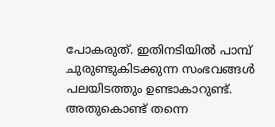പോകരുത്. ഇതിനടിയിൽ പാമ്പ് ചുരുണ്ടുകിടക്കുന്ന സംഭവങ്ങൾ പലയിടത്തും ഉണ്ടാകാറുണ്ട്. അതുകൊണ്ട് തന്നെ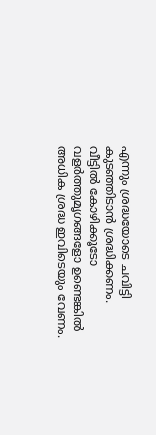എന്നും ശ്രദ്ധയോടെ ചവിട്ടി കുടഞ്ഞിടാൻ ശ്രദ്ധിക്കണം.
വീട്ടിൽ കോഴിക്കൂടോ വളർത്തുമൃഗങ്ങളോ ഉണ്ടെങ്കിൽ അധിക ശ്രദ്ധ ഇവിടെയും വേണം.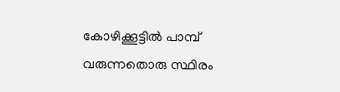കോഴിക്കൂട്ടിൽ പാമ്പ് വരുന്നതൊരു സ്ഥിരം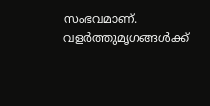സംഭവമാണ്. വളർത്തുമൃഗങ്ങൾക്ക്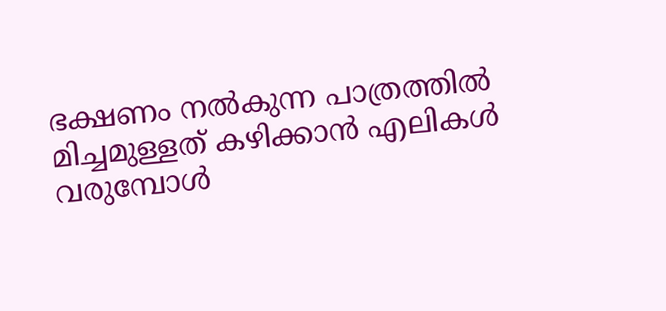ഭക്ഷണം നൽകുന്ന പാത്രത്തിൽ മിച്ചമുള്ളത് കഴിക്കാൻ എലികൾ വരുമ്പോൾ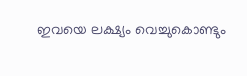ഇവയെ ലക്ഷ്യം വെച്ചുകൊണ്ടും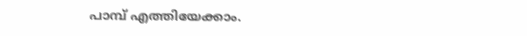പാമ്പ് എത്തിയേക്കാം.